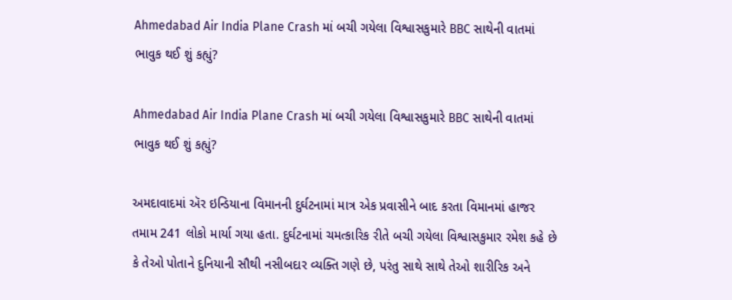Ahmedabad Air India Plane Crash માં બચી ગયેલા વિશ્વાસકુમારે BBC સાથેની વાતમાં ભાવુક થઈ શું કહ્યું?

Ahmedabad Air India Plane Crash માં બચી ગયેલા વિશ્વાસકુમારે BBC સાથેની વાતમાં ભાવુક થઈ શું કહ્યું?

અમદાવાદમાં ઍર ઇન્ડિયાના વિમાનની દુર્ઘટનામાં માત્ર એક પ્રવાસીને બાદ કરતા વિમાનમાં હાજર તમામ 241 લોકો માર્યા ગયા હતા. દુર્ઘટનામાં ચમત્કારિક રીતે બચી ગયેલા વિશ્વાસકુમાર રમેશ કહે છે કે તેઓ પોતાને દુનિયાની સૌથી નસીબદાર વ્યક્તિ ગણે છે, પરંતુ સાથે સાથે તેઓ શારીરિક અને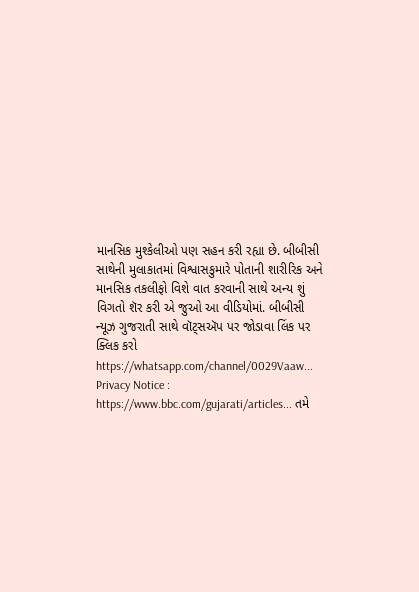માનસિક મુશ્કેલીઓ પણ સહન કરી રહ્યા છે. બીબીસી સાથેની મુલાકાતમાં વિશ્વાસકુમારે પોતાની શારીરિક અને માનસિક તકલીફો વિશે વાત કરવાની સાથે અન્ય શું વિગતો શૅર કરી એ જુઓ આ વીડિયોમાં. બીબીસી ન્યૂઝ ગુજરાતી સાથે વૉટ્સઍપ પર જોડાવા લિંક પર ક્લિક કરો https://whatsapp.com/channel/0029Vaaw... Privacy Notice : https://www.bbc.com/gujarati/articles... તમે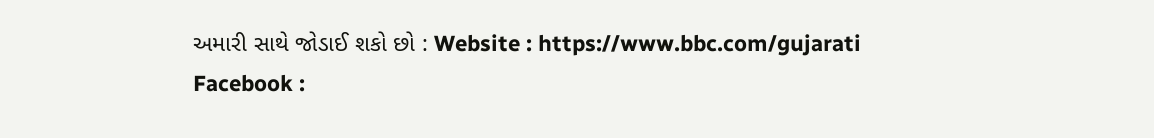અમારી સાથે જોડાઈ શકો છો : Website : https://www.bbc.com/gujarati Facebook :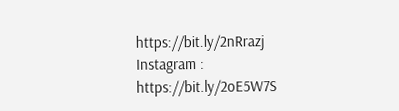https://bit.ly/2nRrazj Instagram : https://bit.ly/2oE5W7S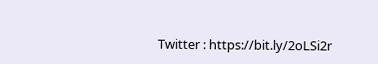Twitter : https://bit.ly/2oLSi2r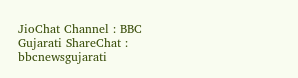JioChat Channel : BBC Gujarati ShareChat : bbcnewsgujarati